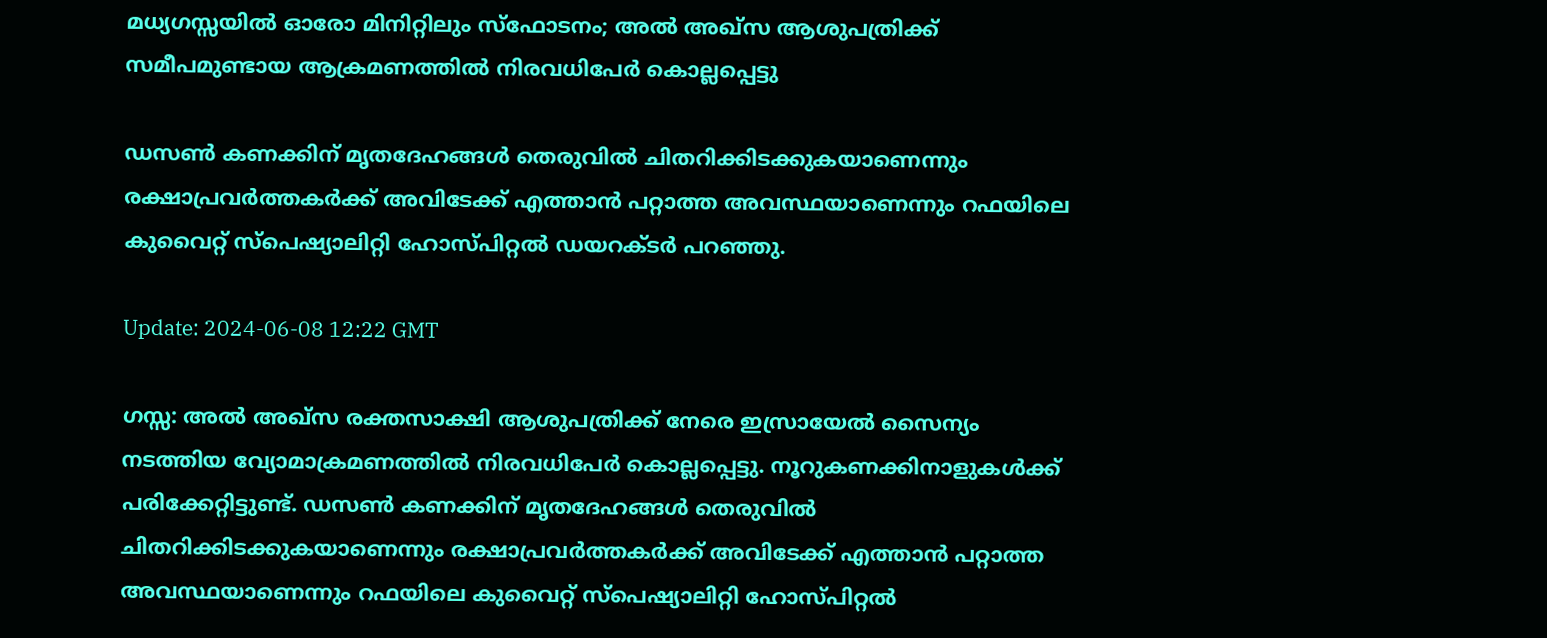മധ്യഗസ്സയിൽ ഓരോ മിനിറ്റിലും സ്‌ഫോടനം; അൽ അഖ്‌സ ആശുപത്രിക്ക് സമീപമുണ്ടായ ആക്രമണത്തിൽ നിരവധിപേർ കൊല്ലപ്പെട്ടു

ഡസൺ കണക്കിന് മൃതദേഹങ്ങൾ തെരുവിൽ ചിതറിക്കിടക്കുകയാണെന്നും രക്ഷാപ്രവർത്തകർക്ക് അവിടേക്ക് എത്താൻ പറ്റാത്ത അവസ്ഥയാണെന്നും റഫയിലെ കുവൈറ്റ് സ്‌പെഷ്യാലിറ്റി ഹോസ്പിറ്റൽ ഡയറക്ടർ പറഞ്ഞു.

Update: 2024-06-08 12:22 GMT

ഗസ്സ: അൽ അഖ്‌സ രക്തസാക്ഷി ആശുപത്രിക്ക് നേരെ ഇസ്രായേൽ സൈന്യം നടത്തിയ വ്യോമാക്രമണത്തിൽ നിരവധിപേർ കൊല്ലപ്പെട്ടു. നൂറുകണക്കിനാളുകൾക്ക് പരിക്കേറ്റിട്ടുണ്ട്. ഡസൺ കണക്കിന് മൃതദേഹങ്ങൾ തെരുവിൽ ചിതറിക്കിടക്കുകയാണെന്നും രക്ഷാപ്രവർത്തകർക്ക് അവിടേക്ക് എത്താൻ പറ്റാത്ത അവസ്ഥയാണെന്നും റഫയിലെ കുവൈറ്റ് സ്‌പെഷ്യാലിറ്റി ഹോസ്പിറ്റൽ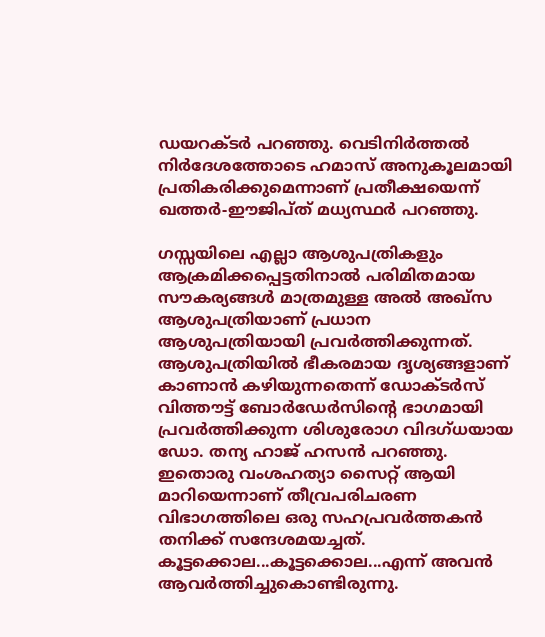ഡയറക്ടർ പറഞ്ഞു. വെടിനിർത്തൽ നിർദേശത്തോടെ ഹമാസ് അനുകൂലമായി പ്രതികരിക്കുമെന്നാണ് പ്രതീക്ഷയെന്ന് ഖത്തർ-ഈജിപ്ത് മധ്യസ്ഥർ പറഞ്ഞു.

ഗസ്സയിലെ എല്ലാ ആശുപത്രികളും ആക്രമിക്കപ്പെട്ടതിനാൽ പരിമിതമായ സൗകര്യങ്ങൾ മാത്രമുള്ള അൽ അഖ്‌സ ആശുപത്രിയാണ് പ്രധാന ആശുപത്രിയായി പ്രവർത്തിക്കുന്നത്. ആശുപത്രിയിൽ ഭീകരമായ ദൃശ്യങ്ങളാണ് കാണാൻ കഴിയുന്നതെന്ന് ഡോക്ടർസ് വിത്തൗട്ട് ബോർഡേർസിന്റെ ഭാഗമായി പ്രവർത്തിക്കുന്ന ശിശുരോഗ വിദഗ്ധയായ ഡോ. തന്യ ഹാജ് ഹസൻ പറഞ്ഞു. ഇതൊരു വംശഹത്യാ സൈറ്റ് ആയി മാറിയെന്നാണ് തീവ്രപരിചരണ വിഭാഗത്തിലെ ഒരു സഹപ്രവർത്തകൻ തനിക്ക് സന്ദേശമയച്ചത്. കൂട്ടക്കൊല...കൂട്ടക്കൊല...എന്ന് അവൻ ആവർത്തിച്ചുകൊണ്ടിരുന്നു.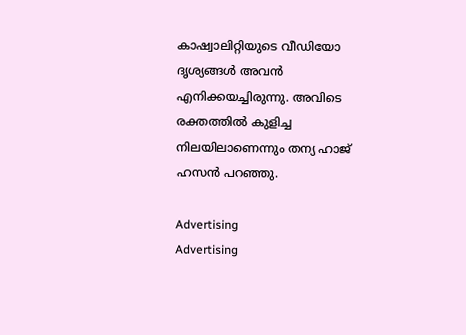കാഷ്വാലിറ്റിയുടെ വീഡിയോ ദൃശ്യങ്ങൾ അവൻ എനിക്കയച്ചിരുന്നു. അവിടെ രക്തത്തിൽ കുളിച്ച നിലയിലാണെന്നും തന്യ ഹാജ് ഹസൻ പറഞ്ഞു.

Advertising
Advertising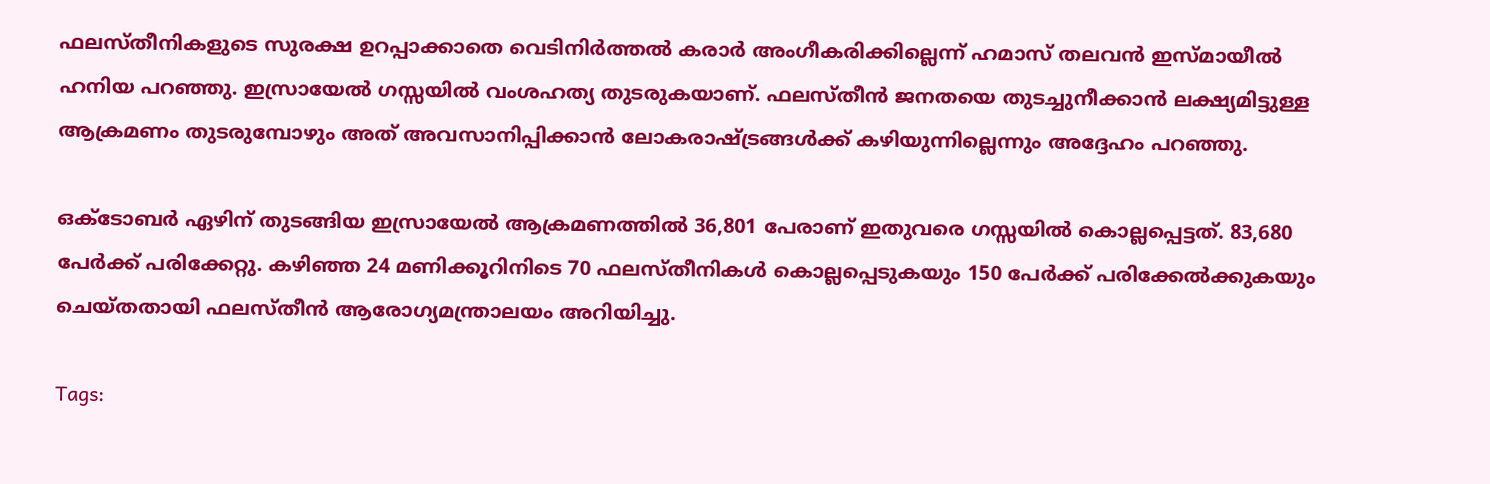ഫലസ്തീനികളുടെ സുരക്ഷ ഉറപ്പാക്കാതെ വെടിനിർത്തൽ കരാർ അംഗീകരിക്കില്ലെന്ന് ഹമാസ് തലവൻ ഇസ്മായീൽ ഹനിയ പറഞ്ഞു. ഇസ്രായേൽ ഗസ്സയിൽ വംശഹത്യ തുടരുകയാണ്. ഫലസ്തീൻ ജനതയെ തുടച്ചുനീക്കാൻ ലക്ഷ്യമിട്ടുള്ള ആക്രമണം തുടരുമ്പോഴും അത് അവസാനിപ്പിക്കാൻ ലോകരാഷ്ട്രങ്ങൾക്ക് കഴിയുന്നില്ലെന്നും അദ്ദേഹം പറഞ്ഞു.

ഒക്ടോബർ ഏഴിന് തുടങ്ങിയ ഇസ്രായേൽ ആക്രമണത്തിൽ 36,801 പേരാണ് ഇതുവരെ ഗസ്സയിൽ കൊല്ലപ്പെട്ടത്. 83,680 പേർക്ക് പരിക്കേറ്റു. കഴിഞ്ഞ 24 മണിക്കൂറിനിടെ 70 ഫലസ്തീനികൾ കൊല്ലപ്പെടുകയും 150 പേർക്ക് പരിക്കേൽക്കുകയും ചെയ്തതായി ഫലസ്തീൻ ആരോഗ്യമന്ത്രാലയം അറിയിച്ചു.

Tags: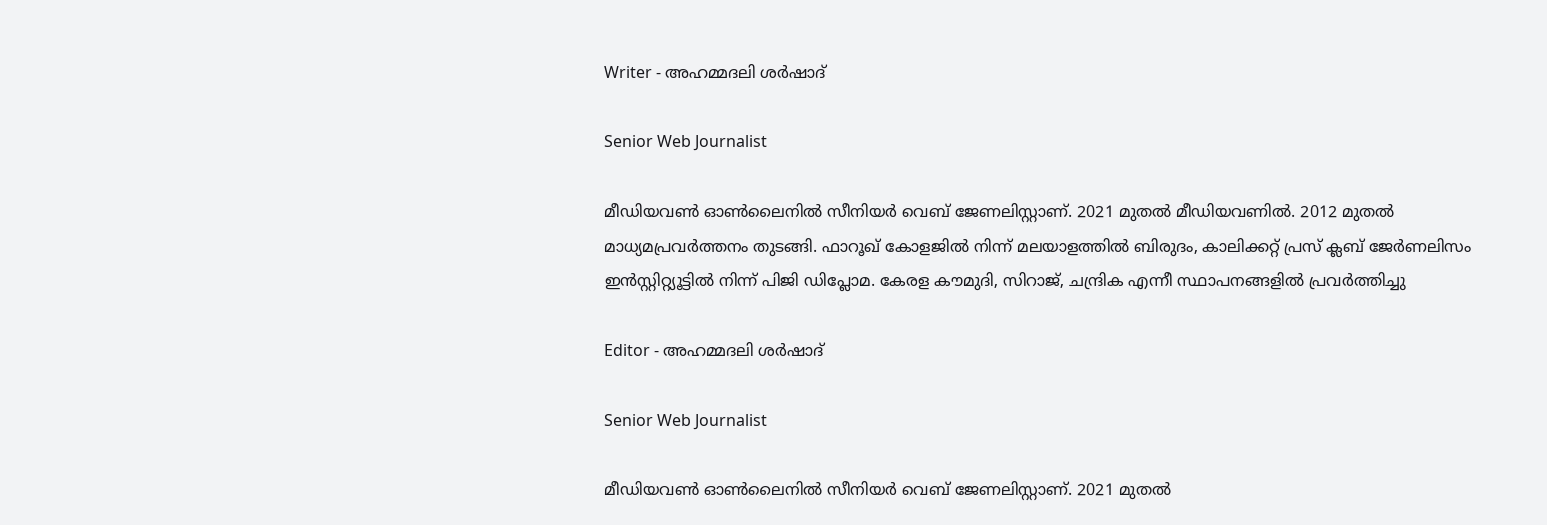Writer - അഹമ്മദലി ശര്‍ഷാദ്

Senior Web Journalist

മീഡിയവൺ ഓൺലൈനിൽ സീനിയർ വെബ് ജേണലിസ്റ്റാണ്. 2021 മുതൽ മീഡിയവണിൽ. 2012 മുതൽ മാധ്യമപ്രവർത്തനം തുടങ്ങി. ഫാറൂഖ് കോളജിൽ നിന്ന് മലയാളത്തിൽ ബിരുദം, കാലിക്കറ്റ് പ്രസ് ക്ലബ് ജേർണലിസം ഇൻസ്റ്റിറ്റ്യൂട്ടിൽ നിന്ന് പിജി ഡിപ്ലോമ. കേരള കൗമുദി, സിറാജ്, ചന്ദ്രിക എന്നീ സ്ഥാപനങ്ങളിൽ പ്രവർത്തിച്ചു

Editor - അഹമ്മദലി ശര്‍ഷാദ്

Senior Web Journalist

മീഡിയവൺ ഓൺലൈനിൽ സീനിയർ വെബ് ജേണലിസ്റ്റാണ്. 2021 മുതൽ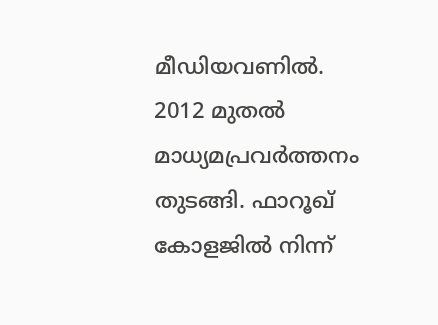മീഡിയവണിൽ. 2012 മുതൽ മാധ്യമപ്രവർത്തനം തുടങ്ങി. ഫാറൂഖ് കോളജിൽ നിന്ന്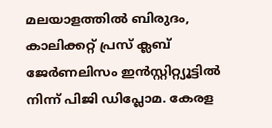മലയാളത്തിൽ ബിരുദം, കാലിക്കറ്റ് പ്രസ് ക്ലബ് ജേർണലിസം ഇൻസ്റ്റിറ്റ്യൂട്ടിൽ നിന്ന് പിജി ഡിപ്ലോമ. കേരള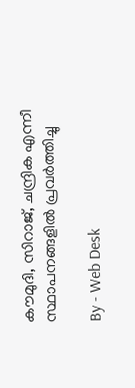കൗമുദി, സിറാജ്, ചന്ദ്രിക എന്നീ സ്ഥാപനങ്ങളിൽ പ്രവർത്തിച്ചു

By - Web Desk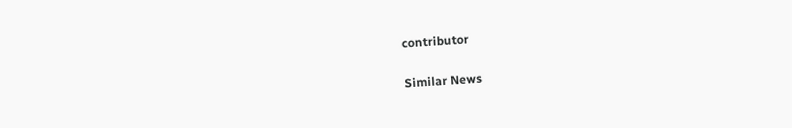contributor

Similar News